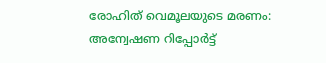രോഹിത് വെമൂലയുടെ മരണം: അന്വേഷണ റിപ്പോര്‍ട്ട്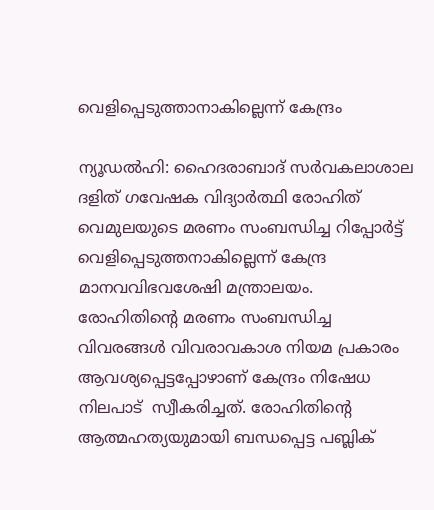വെളിപ്പെടുത്താനാകില്ലെന്ന് കേന്ദ്രം

ന്യൂഡല്‍ഹി: ഹൈദരാബാദ് സര്‍വകലാശാല ദളിത് ഗവേഷക വിദ്യാര്‍ത്ഥി രോഹിത് വെമുലയുടെ മരണം സംബന്ധിച്ച റിപ്പോര്‍ട്ട് വെളിപ്പെടുത്തനാകില്ലെന്ന് കേന്ദ്ര മാനവവിഭവശേഷി മന്ത്രാലയം.  രോഹിതിന്റെ മരണം സംബന്ധിച്ച വിവരങ്ങള്‍ വിവരാവകാശ നിയമ പ്രകാരം ആവശ്യപ്പെട്ടപ്പോഴാണ് കേന്ദ്രം നിഷേധ നിലപാട്  സ്വീകരിച്ചത്. രോഹിതിന്റെ ആത്മഹത്യയുമായി ബന്ധപ്പെട്ട പബ്ലിക്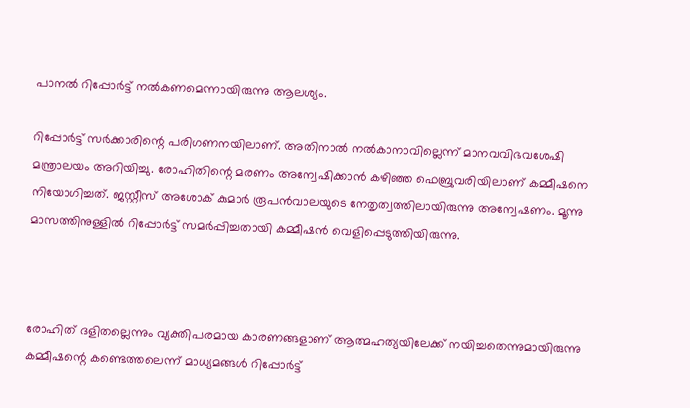പാനല്‍ റിപ്പോര്‍ട്ട് നല്‍കണമെന്നായിരുന്നു ആലശ്യം.

റിപ്പോര്‍ട്ട് സര്‍ക്കാരിന്റെ പരിഗണനയിലാണ്. അതിനാല്‍ നല്‍കാനാവില്ലെന്ന് മാനവവിഭവശേഷി മന്ത്രാലയം അറിയിച്ചു. രോഹിതിന്റെ മരണം അന്വേഷിക്കാന്‍ കഴിഞ്ഞ ഫെബ്രുവരിയിലാണ് കമ്മീഷനെ നിയോഗിച്ചത്. ജസ്റ്റീസ് അശോക് കുമാര്‍ രൂപന്‍വാലയുടെ നേതൃത്വത്തിലായിരുന്നു അന്വേഷണം. മൂന്നു മാസത്തിനുള്ളില്‍ റിപ്പോര്‍ട്ട് സമര്‍പ്പിച്ചതായി കമ്മീഷന്‍ വെളിപ്പെടുത്തിയിരുന്നു.



രോഹിത് ദളിതല്ലെന്നും വ്യക്തിപരമായ കാരണങ്ങളാണ് ആത്മഹത്യയിലേക്ക് നയിച്ചതെന്നുമായിരുന്നു കമ്മീഷന്റെ കണ്ടെത്തലെന്ന് മാധ്യമങ്ങള്‍ റിപ്പോര്‍ട്ട്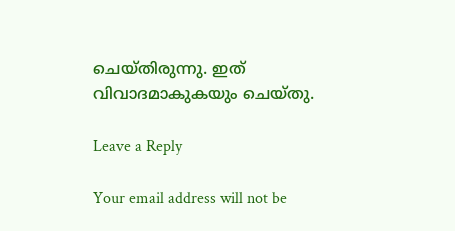ചെയ്തിരുന്നു. ഇത് വിവാദമാകുകയും ചെയ്തു.

Leave a Reply

Your email address will not be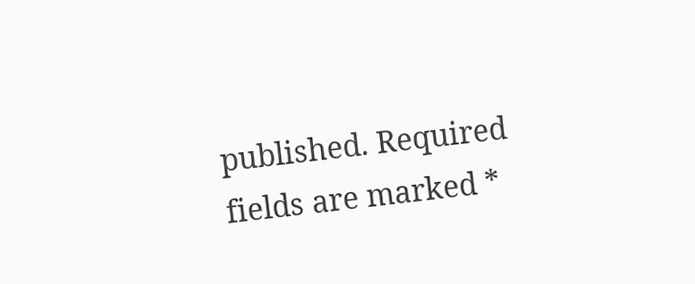published. Required fields are marked *